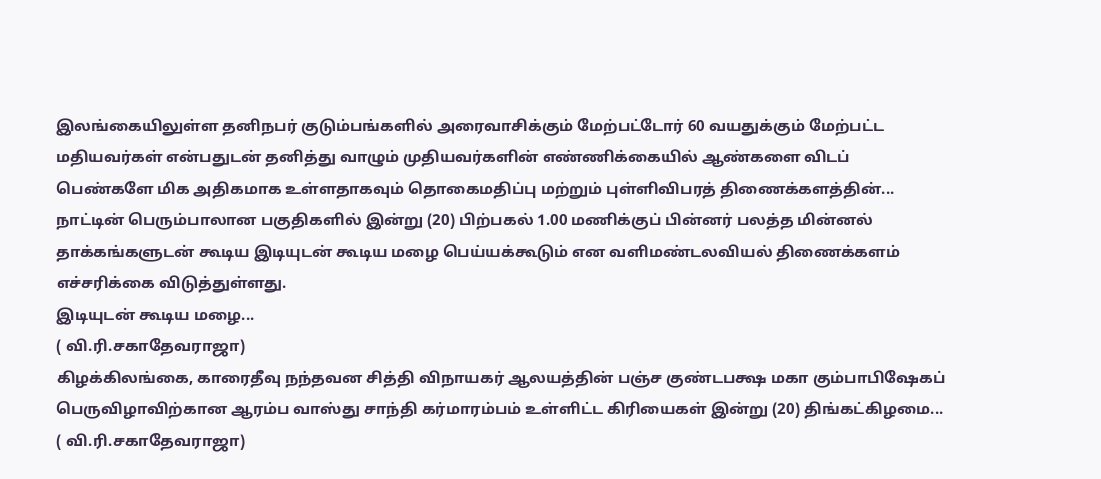இலங்கையிலுள்ள தனிநபர் குடும்பங்களில் அரைவாசிக்கும் மேற்பட்டோர் 60 வயதுக்கும் மேற்பட்ட மதியவர்கள் என்பதுடன் தனித்து வாழும் முதியவர்களின் எண்ணிக்கையில் ஆண்களை விடப் பெண்களே மிக அதிகமாக உள்ளதாகவும் தொகைமதிப்பு மற்றும் புள்ளிவிபரத் திணைக்களத்தின்...
நாட்டின் பெரும்பாலான பகுதிகளில் இன்று (20) பிற்பகல் 1.00 மணிக்குப் பின்னர் பலத்த மின்னல் தாக்கங்களுடன் கூடிய இடியுடன் கூடிய மழை பெய்யக்கூடும் என வளிமண்டலவியல் திணைக்களம் எச்சரிக்கை விடுத்துள்ளது.
இடியுடன் கூடிய மழை...
( வி.ரி.சகாதேவராஜா)
கிழக்கிலங்கை, காரைதீவு நந்தவன சித்தி விநாயகர் ஆலயத்தின் பஞ்ச குண்டபக்ஷ மகா கும்பாபிஷேகப் பெருவிழாவிற்கான ஆரம்ப வாஸ்து சாந்தி கர்மாரம்பம் உள்ளிட்ட கிரியைகள் இன்று (20) திங்கட்கிழமை...
( வி.ரி.சகாதேவராஜா)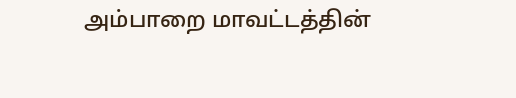அம்பாறை மாவட்டத்தின்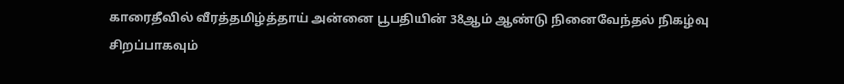காரைதீவில் வீரத்தமிழ்த்தாய் அன்னை பூபதியின் 38ஆம் ஆண்டு நினைவேந்தல் நிகழ்வு சிறப்பாகவும்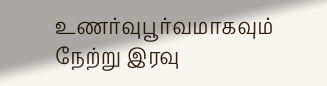உணர்வுபூர்வமாகவும் நேற்று இரவு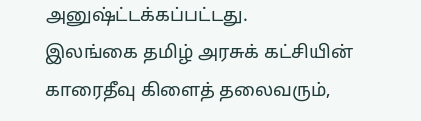அனுஷ்ட்டக்கப்பட்டது.
இலங்கை தமிழ் அரசுக் கட்சியின் காரைதீவு கிளைத் தலைவரும்,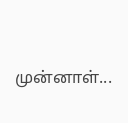முன்னாள்...